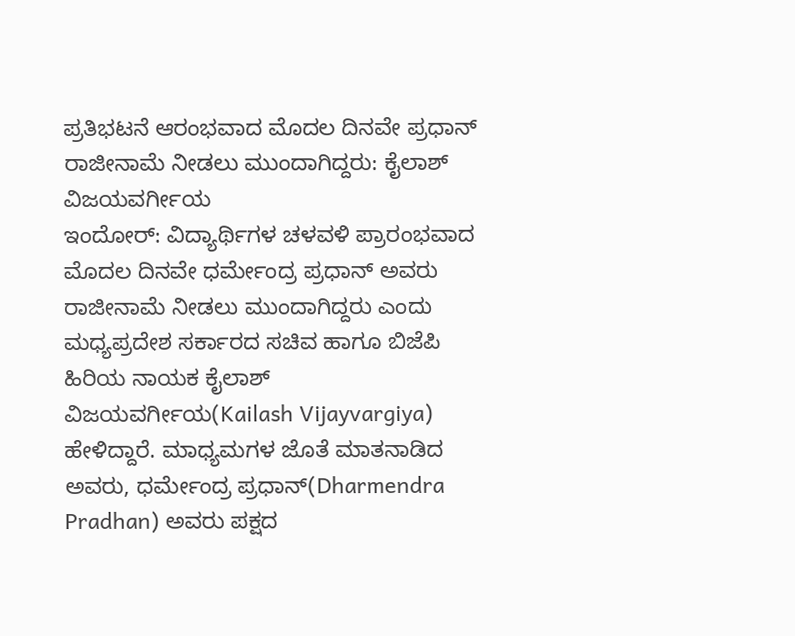ಪ್ರತಿಭಟನೆ ಆರಂಭವಾದ ಮೊದಲ ದಿನವೇ ಪ್ರಧಾನ್ ರಾಜೀನಾಮೆ ನೀಡಲು ಮುಂದಾಗಿದ್ದರು: ಕೈಲಾಶ್ ವಿಜಯವರ್ಗೀಯ
ಇಂದೋರ್: ವಿದ್ಯಾರ್ಥಿಗಳ ಚಳವಳಿ ಪ್ರಾರಂಭವಾದ ಮೊದಲ ದಿನವೇ ಧರ್ಮೇಂದ್ರ ಪ್ರಧಾನ್ ಅವರು ರಾಜೀನಾಮೆ ನೀಡಲು ಮುಂದಾಗಿದ್ದರು ಎಂದು ಮಧ್ಯಪ್ರದೇಶ ಸರ್ಕಾರದ ಸಚಿವ ಹಾಗೂ ಬಿಜೆಪಿ ಹಿರಿಯ ನಾಯಕ ಕೈಲಾಶ್ ವಿಜಯವರ್ಗೀಯ(Kailash Vijayvargiya) ಹೇಳಿದ್ದಾರೆ. ಮಾಧ್ಯಮಗಳ ಜೊತೆ ಮಾತನಾಡಿದ ಅವರು, ಧರ್ಮೇಂದ್ರ ಪ್ರಧಾನ್(Dharmendra Pradhan) ಅವರು ಪಕ್ಷದ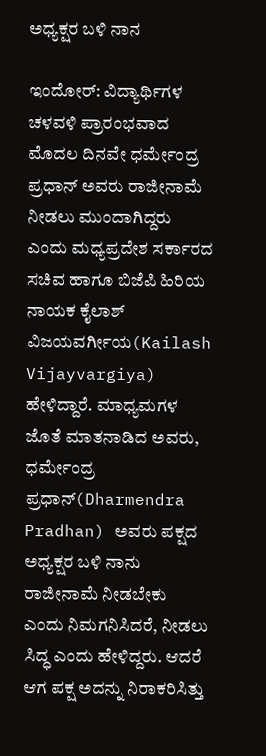ಅಧ್ಯಕ್ಷರ ಬಳಿ ನಾನ

ಇಂದೋರ್: ವಿದ್ಯಾರ್ಥಿಗಳ ಚಳವಳಿ ಪ್ರಾರಂಭವಾದ ಮೊದಲ ದಿನವೇ ಧರ್ಮೇಂದ್ರ ಪ್ರಧಾನ್ ಅವರು ರಾಜೀನಾಮೆ ನೀಡಲು ಮುಂದಾಗಿದ್ದರು ಎಂದು ಮಧ್ಯಪ್ರದೇಶ ಸರ್ಕಾರದ ಸಚಿವ ಹಾಗೂ ಬಿಜೆಪಿ ಹಿರಿಯ ನಾಯಕ ಕೈಲಾಶ್ ವಿಜಯವರ್ಗೀಯ(Kailash Vijayvargiya) ಹೇಳಿದ್ದಾರೆ. ಮಾಧ್ಯಮಗಳ ಜೊತೆ ಮಾತನಾಡಿದ ಅವರು, ಧರ್ಮೇಂದ್ರ ಪ್ರಧಾನ್(Dharmendra Pradhan) ಅವರು ಪಕ್ಷದ ಅಧ್ಯಕ್ಷರ ಬಳಿ ನಾನು ರಾಜೀನಾಮೆ ನೀಡಬೇಕು ಎಂದು ನಿಮಗನಿಸಿದರೆ, ನೀಡಲು ಸಿದ್ಧ ಎಂದು ಹೇಳಿದ್ದರು. ಆದರೆ ಆಗ ಪಕ್ಷ ಅದನ್ನು ನಿರಾಕರಿಸಿತ್ತು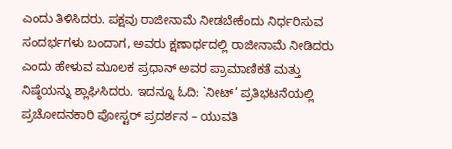ಎಂದು ತಿಳಿಸಿದರು. ಪಕ್ಷವು ರಾಜೀನಾಮೆ ನೀಡಬೇಕೆಂದು ನಿರ್ಧರಿಸುವ ಸಂದರ್ಭಗಳು ಬಂದಾಗ, ಅವರು ಕ್ಷಣಾರ್ಧದಲ್ಲಿ ರಾಜೀನಾಮೆ ನೀಡಿದರು ಎಂದು ಹೇಳುವ ಮೂಲಕ ಪ್ರಧಾನ್ ಅವರ ಪ್ರಾಮಾಣಿಕತೆ ಮತ್ತು ನಿಷ್ಠೆಯನ್ನು ಶ್ಲಾಘಿಸಿದರು. ಇದನ್ನೂ ಓದಿ: `ನೀಟ್’ ಪ್ರತಿಭಟನೆಯಲ್ಲಿ ಪ್ರಚೋದನಕಾರಿ ಪೋಸ್ಟರ್ ಪ್ರದರ್ಶನ – ಯುವತಿ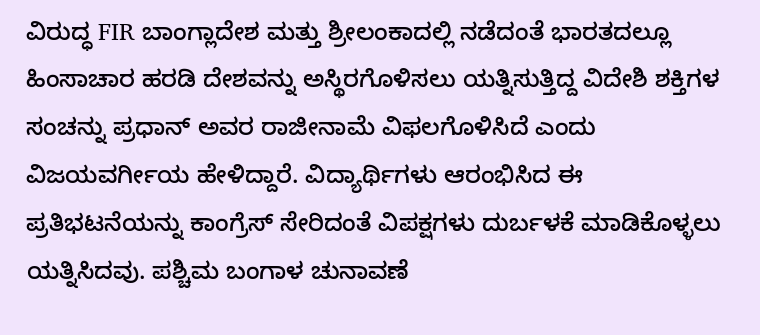ವಿರುದ್ಧ FIR ಬಾಂಗ್ಲಾದೇಶ ಮತ್ತು ಶ್ರೀಲಂಕಾದಲ್ಲಿ ನಡೆದಂತೆ ಭಾರತದಲ್ಲೂ ಹಿಂಸಾಚಾರ ಹರಡಿ ದೇಶವನ್ನು ಅಸ್ಥಿರಗೊಳಿಸಲು ಯತ್ನಿಸುತ್ತಿದ್ದ ವಿದೇಶಿ ಶಕ್ತಿಗಳ ಸಂಚನ್ನು ಪ್ರಧಾನ್ ಅವರ ರಾಜೀನಾಮೆ ವಿಫಲಗೊಳಿಸಿದೆ ಎಂದು ವಿಜಯವರ್ಗೀಯ ಹೇಳಿದ್ದಾರೆ. ವಿದ್ಯಾರ್ಥಿಗಳು ಆರಂಭಿಸಿದ ಈ ಪ್ರತಿಭಟನೆಯನ್ನು ಕಾಂಗ್ರೆಸ್ ಸೇರಿದಂತೆ ವಿಪಕ್ಷಗಳು ದುರ್ಬಳಕೆ ಮಾಡಿಕೊಳ್ಳಲು ಯತ್ನಿಸಿದವು. ಪಶ್ಚಿಮ ಬಂಗಾಳ ಚುನಾವಣೆ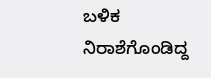ಬಳಿಕ ನಿರಾಶೆಗೊಂಡಿದ್ದ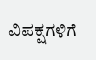ವಿಪಕ್ಷಗಳಿಗೆ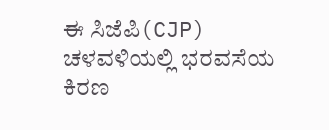ಈ ಸಿಜೆಪಿ(CJP) ಚಳವಳಿಯಲ್ಲಿ ಭರವಸೆಯ ಕಿರಣ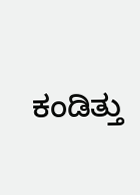ಕಂಡಿತ್ತು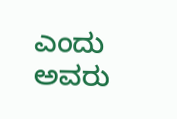ಎಂದು ಅವರು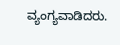ವ್ಯಂಗ್ಯವಾಡಿದರು.